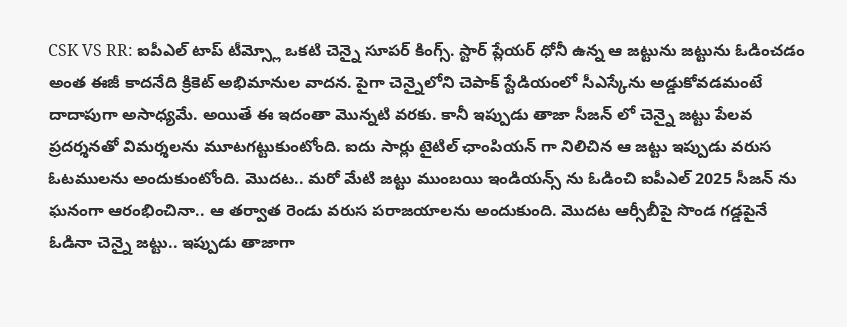CSK VS RR: ఐపీఎల్ టాప్ టీమ్స్లో ఒకటి చెన్నై సూపర్ కింగ్స్. స్టార్ ప్లేయర్ ధోనీ ఉన్న ఆ జట్టును జట్టును ఓడించడం అంత ఈజీ కాదనేది క్రికెట్ అభిమానుల వాదన. పైగా చెన్నైలోని చెపాక్ స్టేడియంలో సీఎస్కేను అడ్డుకోవడమంటే దాదాపుగా అసాధ్యమే. అయితే ఈ ఇదంతా మొన్నటి వరకు. కానీ ఇప్పుడు తాజా సీజన్ లో చెన్నై జట్టు పేలవ ప్రదర్శనతో విమర్శలను మూటగట్టుకుంటోంది. ఐదు సార్లు టైటిల్ ఛాంపియన్ గా నిలిచిన ఆ జట్టు ఇప్పుడు వరుస ఓటములను అందుకుంటోంది. మొదట.. మరో మేటి జట్టు ముంబయి ఇండియన్స్ ను ఓడించి ఐపీఎల్ 2025 సీజన్ ను ఘనంగా ఆరంభించినా.. ఆ తర్వాత రెండు వరుస పరాజయాలను అందుకుంది. మొదట ఆర్సీబీపై సొండ గడ్డపైనే ఓడినా చెన్నై జట్టు.. ఇప్పుడు తాజాగా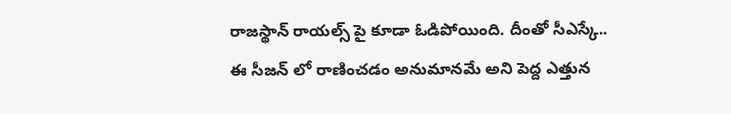రాజస్థాన్ రాయల్స్ పై కూడా ఓడిపోయింది. దీంతో సీఎస్కే.. ఈ సీజన్ లో రాణించడం అనుమానమే అని పెద్ద ఎత్తున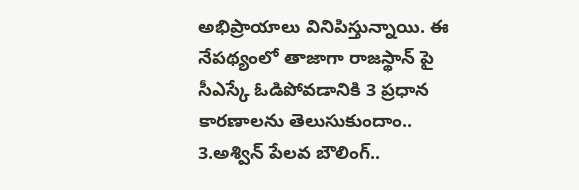అభిప్రాయాలు వినిపిస్తున్నాయి. ఈ నేపథ్యంలో తాజాగా రాజస్థాన్ పై సీఎస్కే ఓడిపోవడానికి 3 ప్రధాన కారణాలను తెలుసుకుందాం..
3.అశ్విన్ పేలవ బౌలింగ్..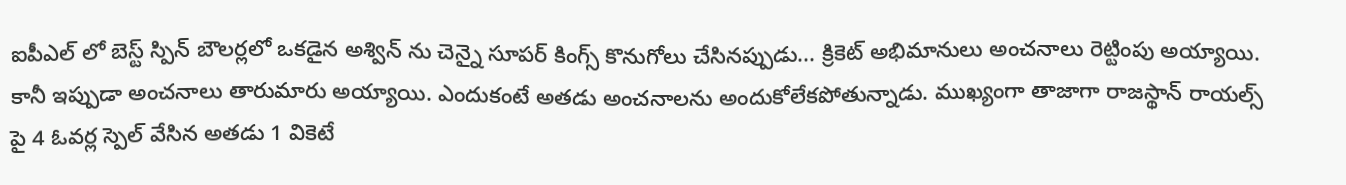ఐపీఎల్ లో బెస్ట్ స్పిన్ బౌలర్లలో ఒకడైన అశ్విన్ ను చెన్నై సూపర్ కింగ్స్ కొనుగోలు చేసినప్పుడు... క్రికెట్ అభిమానులు అంచనాలు రెట్టింపు అయ్యాయి. కానీ ఇప్పుడా అంచనాలు తారుమారు అయ్యాయి. ఎందుకంటే అతడు అంచనాలను అందుకోలేకపోతున్నాడు. ముఖ్యంగా తాజాగా రాజస్థాన్ రాయల్స్ పై 4 ఓవర్ల స్పెల్ వేసిన అతడు 1 వికెటే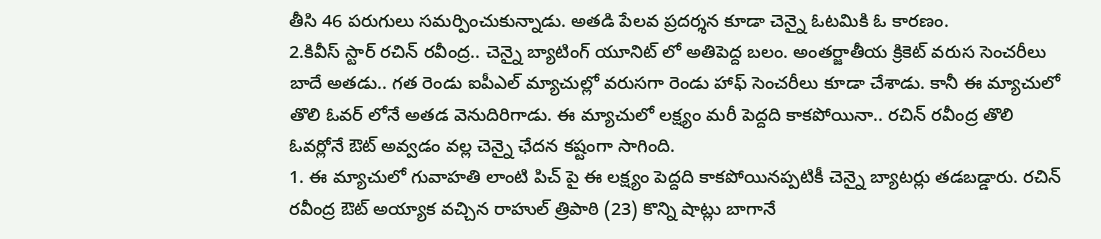తీసి 46 పరుగులు సమర్పించుకున్నాడు. అతడి పేలవ ప్రదర్శన కూడా చెన్నై ఓటమికి ఓ కారణం.
2.కివీస్ స్టార్ రచిన్ రవీంద్ర.. చెన్నై బ్యాటింగ్ యూనిట్ లో అతిపెద్ద బలం. అంతర్జాతీయ క్రికెట్ వరుస సెంచరీలు బాదే అతడు.. గత రెండు ఐపీఎల్ మ్యాచుల్లో వరుసగా రెండు హాఫ్ సెంచరీలు కూడా చేశాడు. కానీ ఈ మ్యాచులో తొలి ఓవర్ లోనే అతడ వెనుదిరిగాడు. ఈ మ్యాచులో లక్ష్యం మరీ పెద్దది కాకపోయినా.. రచిన్ రవీంద్ర తొలి ఓవర్లోనే ఔట్ అవ్వడం వల్ల చెన్నై ఛేదన కష్టంగా సాగింది.
1. ఈ మ్యాచులో గువాహతి లాంటి పిచ్ పై ఈ లక్ష్యం పెద్దది కాకపోయినప్పటికీ చెన్నై బ్యాటర్లు తడబడ్డారు. రచిన్ రవీంద్ర ఔట్ అయ్యాక వచ్చిన రాహుల్ త్రిపాఠి (23) కొన్ని షాట్లు బాగానే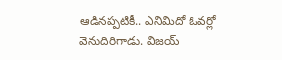ఆడినప్పటికీ.. ఎనిమిదో ఓవర్లో వెనుదిరిగాడు. విజయ్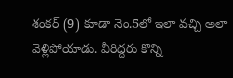శంకర్ (9) కూడా నెం.5లో ఇలా వచ్చి అలా వెళ్లిపోయాడు. వీరిద్దరు కొన్ని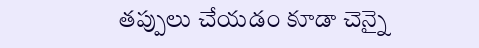తప్పులు చేయడం కూడా చెన్నై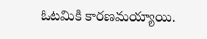ఓటమికి కారణమయ్యాయి.